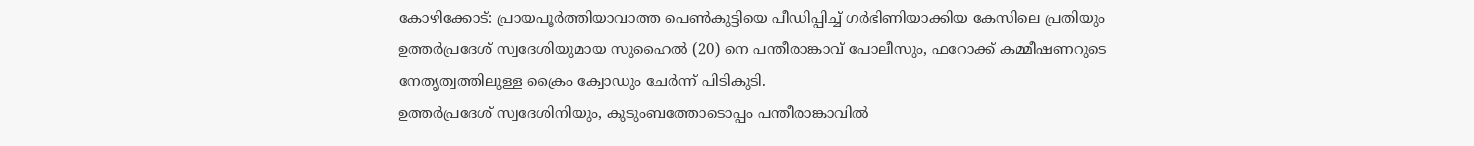കോഴിക്കോട്: പ്രായപൂർത്തിയാവാത്ത പെൺകുട്ടിയെ പീഡിപ്പിച്ച് ഗർഭിണിയാക്കിയ കേസിലെ പ്രതിയും ഉത്തർപ്രദേശ് സ്വദേശിയുമായ സുഹൈൽ (20) നെ പന്തീരാങ്കാവ് പോലീസും, ഫറോക്ക് കമ്മീഷണറുടെ നേതൃത്വത്തിലുള്ള ക്രൈം ക്വോഡും ചേർന്ന് പിടികുടി.
ഉത്തർപ്രദേശ് സ്വദേശിനിയും, കുടുംബത്തോടൊപ്പം പന്തീരാങ്കാവിൽ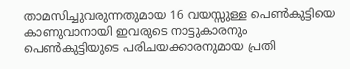താമസിച്ചുവരുന്നതുമായ 16 വയസ്സുള്ള പെൺകുട്ടിയെ കാണുവാനായി ഇവരുടെ നാട്ടുകാരനും പെൺകുട്ടിയുടെ പരിചയക്കാരനുമായ പ്രതി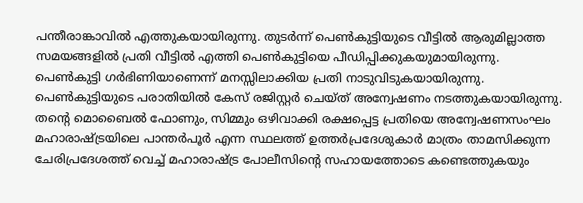പന്തീരാങ്കാവിൽ എത്തുകയായിരുന്നു. തുടർന്ന് പെൺകുട്ടിയുടെ വീട്ടിൽ ആരുമില്ലാത്ത സമയങ്ങളിൽ പ്രതി വീട്ടിൽ എത്തി പെൺകുട്ടിയെ പീഡിപ്പിക്കുകയുമായിരുന്നു. പെൺകുട്ടി ഗർഭിണിയാണെന്ന് മനസ്സിലാക്കിയ പ്രതി നാടുവിടുകയായിരുന്നു.
പെൺകുട്ടിയുടെ പരാതിയിൽ കേസ് രജിസ്റ്റർ ചെയ്ത് അന്വേഷണം നടത്തുകയായിരുന്നു. തന്റെ മൊബൈൽ ഫോണും, സിമ്മും ഒഴിവാക്കി രക്ഷപ്പെട്ട പ്രതിയെ അന്വേഷണസംഘം മഹാരാഷ്ട്രയിലെ പാന്തർപൂർ എന്ന സ്ഥലത്ത് ഉത്തർപ്രദേശുകാർ മാത്രം താമസിക്കുന്ന ചേരിപ്രദേശത്ത് വെച്ച് മഹാരാഷ്ട്ര പോലീസിന്റെ സഹായത്തോടെ കണ്ടെത്തുകയും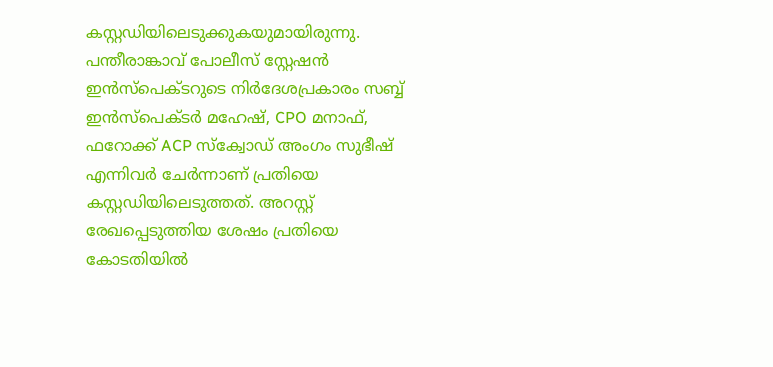കസ്റ്റഡിയിലെടുക്കുകയുമായിരുന്നു.
പന്തീരാങ്കാവ് പോലീസ് സ്റ്റേഷൻ ഇൻസ്പെക്ടറുടെ നിർദേശപ്രകാരം സബ്ബ് ഇൻസ്പെക്ടർ മഹേഷ്, CPO മനാഫ്, ഫറോക്ക് ACP സ്ക്വോഡ് അംഗം സുഭീഷ് എന്നിവർ ചേർന്നാണ് പ്രതിയെ കസ്റ്റഡിയിലെടുത്തത്. അറസ്റ്റ് രേഖപ്പെടുത്തിയ ശേഷം പ്രതിയെ കോടതിയിൽ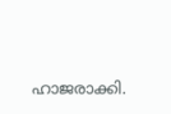ഹാജരാക്കി.